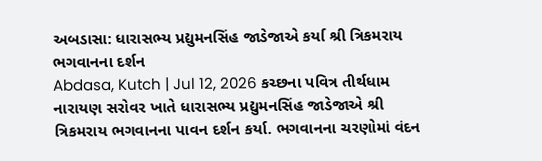અબડાસા: ધારાસભ્ય પ્રદ્યુમનસિંહ જાડેજાએ કર્યા શ્રી ત્રિકમરાય ભગવાનના દર્શન
Abdasa, Kutch | Jul 12, 2026 કચ્છના પવિત્ર તીર્થધામ નારાયણ સરોવર ખાતે ધારાસભ્ય પ્રદ્યુમનસિંહ જાડેજાએ શ્રી ત્રિકમરાય ભગવાનના પાવન દર્શન કર્યા. ભગવાનના ચરણોમાં વંદન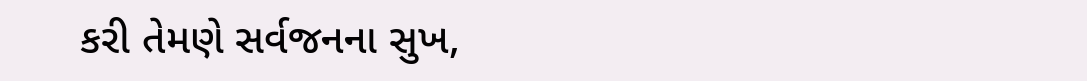કરી તેમણે સર્વજનના સુખ,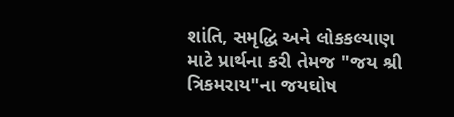શાંતિ, સમૃદ્ધિ અને લોકકલ્યાણ માટે પ્રાર્થના કરી તેમજ "જય શ્રી ત્રિકમરાય"ના જયઘોષ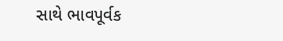સાથે ભાવપૂર્વક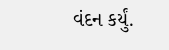વંદન કર્યું.